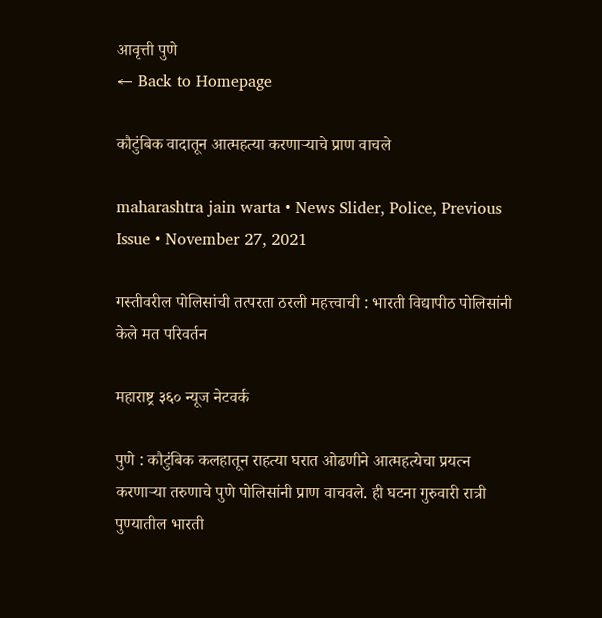आवृत्ती पुणे
← Back to Homepage

कौटुंबिक वादातून आत्महत्या करणाऱ्याचे प्राण वाचले

maharashtra jain warta • News Slider, Police, Previous Issue • November 27, 2021

गस्तीवरील पोलिसांची तत्परता ठरली महत्त्वाची : भारती विद्यापीठ पोलिसांनी केले मत परिवर्तन

महाराष्ट्र ३६० न्यूज नेटवर्क

पुणे : कौटुंबिक कलहातून राहत्या घरात ओढणीने आत्महत्येचा प्रयत्न करणाऱ्या तरुणाचे पुणे पोलिसांनी प्राण वाचवले. ही घटना गुरुवारी रात्री पुण्यातील भारती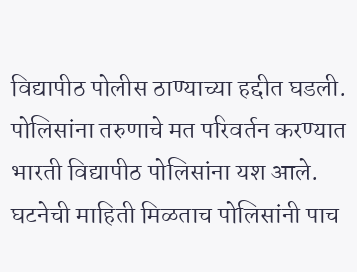विद्यापीठ पोलीस ठाण्याच्या हद्दीत घडली. पोलिसांना तरुणाचे मत परिवर्तन करण्यात भारती विद्यापीठ पोलिसांना यश आले. घटनेची माहिती मिळताच पोलिसांनी पाच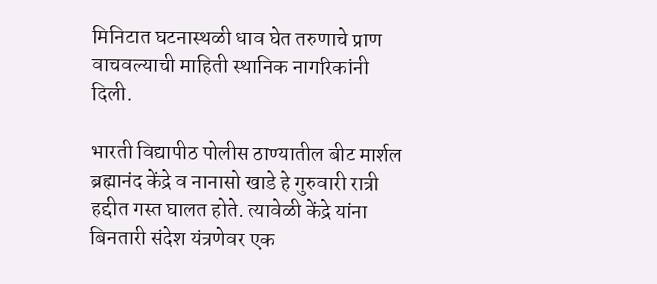मिनिटात घटनास्थळी धाव घेत तरुणाचे प्राण वाचवल्याची माहिती स्थानिक नागरिकांनी दिली.

भारती विद्यापीठ पोलीस ठाण्यातील बीट मार्शल ब्रह्मानंद केंद्रे व नानासो खाडे हे गुरुवारी रात्री हद्दीत गस्त घालत होते. त्यावेळी केंद्रे यांना बिनतारी संदेश यंत्रणेवर एक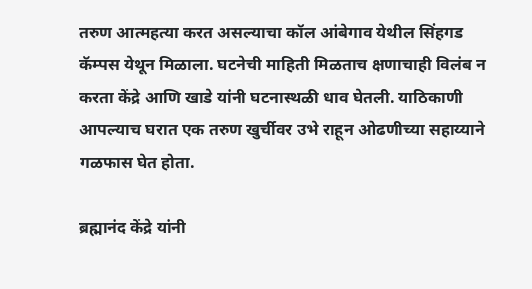तरुण आत्महत्या करत असल्याचा कॉल आंबेगाव येथील सिंहगड कॅम्पस येथून मिळाला. घटनेची माहिती मिळताच क्षणाचाही विलंब न करता केंद्रे आणि खाडे यांनी घटनास्थळी धाव घेतली. याठिकाणी आपल्याच घरात एक तरुण खुर्चीवर उभे राहून ओढणीच्या सहाय्याने गळफास घेत होता.

ब्रह्मानंद केंद्रे यांनी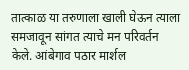तात्काळ या तरुणाला खाली घेऊन त्याला समजावून सांगत त्याचे मन परिवर्तन केले. आंबेगाव पठार मार्शल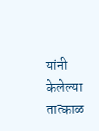यांनी केलेल्या तात्काळ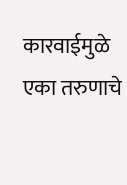कारवाईमुळे एका तरुणाचे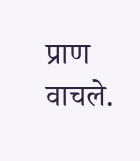प्राण वाचले.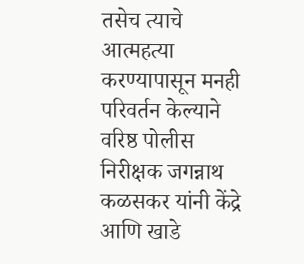तसेच त्याचे आत्महत्या करण्यापासून मनही परिवर्तन केल्याने वरिष्ठ पोलीस निरीक्षक जगन्नाथ कळसकर यांनी केंद्रे आणि खाडे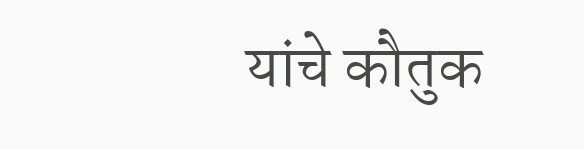यांचे कौतुक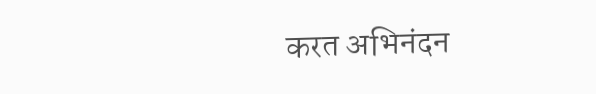करत अभिनंदन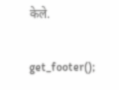केले.

get_footer();